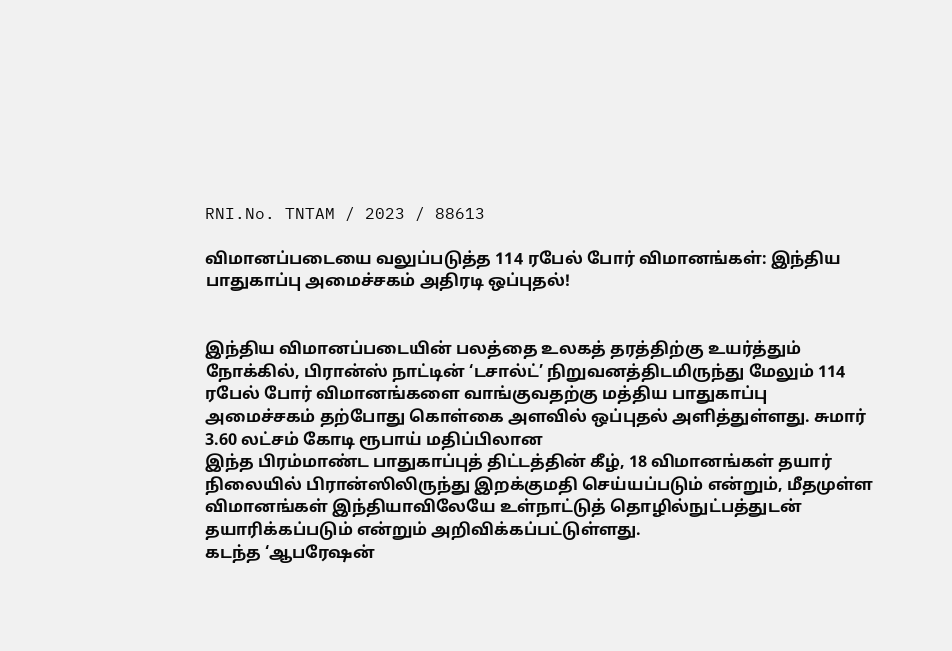RNI.No. TNTAM / 2023 / 88613

விமானப்படையை வலுப்படுத்த 114 ரபேல் போர் விமானங்கள்: இந்திய பாதுகாப்பு அமைச்சகம் அதிரடி ஒப்புதல்!


இந்திய விமானப்படையின் பலத்தை உலகத் தரத்திற்கு உயர்த்தும் நோக்கில், பிரான்ஸ் நாட்டின் ‘டசால்ட்’ நிறுவனத்திடமிருந்து மேலும் 114 ரபேல் போர் விமானங்களை வாங்குவதற்கு மத்திய பாதுகாப்பு அமைச்சகம் தற்போது கொள்கை அளவில் ஒப்புதல் அளித்துள்ளது. சுமார் 3.60 லட்சம் கோடி ரூபாய் மதிப்பிலான
இந்த பிரம்மாண்ட பாதுகாப்புத் திட்டத்தின் கீழ், 18 விமானங்கள் தயார் நிலையில் பிரான்ஸிலிருந்து இறக்குமதி செய்யப்படும் என்றும், மீதமுள்ள விமானங்கள் இந்தியாவிலேயே உள்நாட்டுத் தொழில்நுட்பத்துடன் தயாரிக்கப்படும் என்றும் அறிவிக்கப்பட்டுள்ளது.
கடந்த ‘ஆபரேஷன்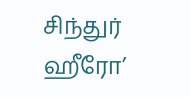சிந்துர் ஹீரோ’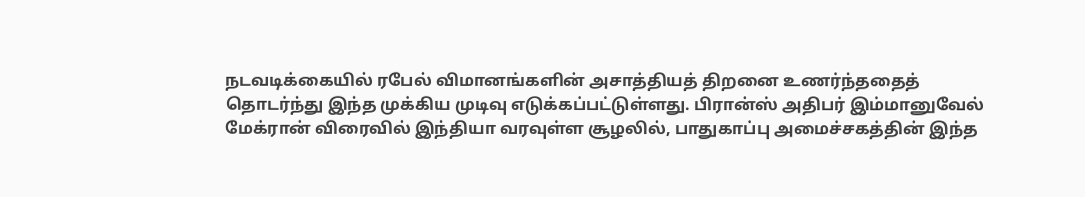நடவடிக்கையில் ரபேல் விமானங்களின் அசாத்தியத் திறனை உணர்ந்ததைத் தொடர்ந்து இந்த முக்கிய முடிவு எடுக்கப்பட்டுள்ளது. பிரான்ஸ் அதிபர் இம்மானுவேல் மேக்ரான் விரைவில் இந்தியா வரவுள்ள சூழலில், பாதுகாப்பு அமைச்சகத்தின் இந்த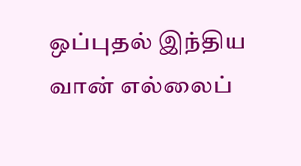ஒப்புதல் இந்திய வான் எல்லைப்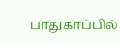பாதுகாப்பில்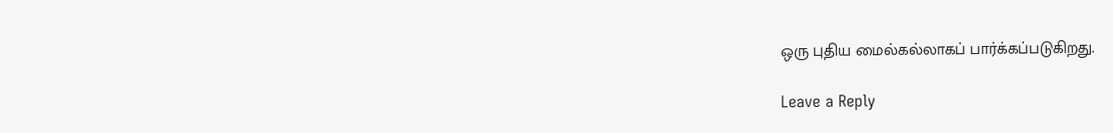ஒரு புதிய மைல்கல்லாகப் பார்க்கப்படுகிறது.

Leave a Reply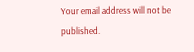Your email address will not be published.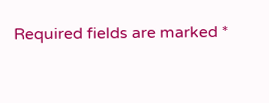Required fields are marked *